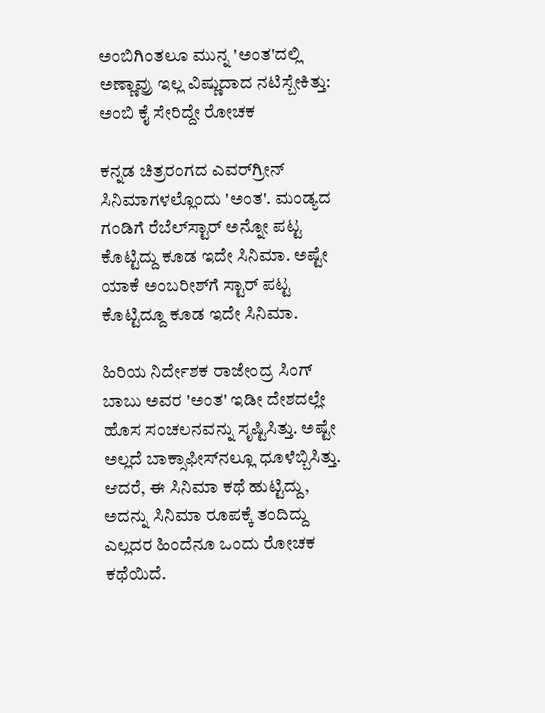ಅಂಬಿಗಿಂತಲೂ ಮುನ್ನ 'ಅಂತ'ದಲ್ಲಿ ಅಣ್ಣಾವ್ರು ಇಲ್ಲ ವಿಷ್ಣುದಾದ ನಟಿಸ್ಬೇಕಿತ್ತು: ಅಂಬಿ ಕೈ ಸೇರಿದ್ದೇ ರೋಚಕ

ಕನ್ನಡ ಚಿತ್ರರಂಗದ ಎವರ್‌ಗ್ರೀನ್ ಸಿನಿಮಾಗಳಲ್ಲೊಂದು 'ಅಂತ'. ಮಂಡ್ಯದ ಗಂಡಿಗೆ ರೆಬೆಲ್‌ಸ್ಟಾರ್ ಅನ್ನೋ ಪಟ್ಟ ಕೊಟ್ಟಿದ್ದು ಕೂಡ ಇದೇ ಸಿನಿಮಾ. ಅಷ್ಟೇ ಯಾಕೆ ಅಂಬರೀಶ್‌ಗೆ ಸ್ಟಾರ್ ಪಟ್ಟ ಕೊಟ್ಟಿದ್ದೂ ಕೂಡ ಇದೇ ಸಿನಿಮಾ.

ಹಿರಿಯ ನಿರ್ದೇಶಕ ರಾಜೇಂದ್ರ ಸಿಂಗ್ ಬಾಬು ಅವರ 'ಅಂತ' ಇಡೀ ದೇಶದಲ್ಲೇ ಹೊಸ ಸಂಚಲನವನ್ನು ಸೃಷ್ಟಿಸಿತ್ತು. ಅಷ್ಟೇ ಅಲ್ಲದೆ ಬಾಕ್ಸಾಫೀಸ್‌ನಲ್ಲೂ ಧೂಳೆಬ್ಬಿಸಿತ್ತು. ಆದರೆ, ಈ ಸಿನಿಮಾ ಕಥೆ ಹುಟ್ಟಿದ್ದು, ಅದನ್ನು ಸಿನಿಮಾ ರೂಪಕ್ಕೆ ತಂದಿದ್ದು ಎಲ್ಲದರ ಹಿಂದೆನೂ ಒಂದು ರೋಚಕ ಕಥೆಯಿದೆ.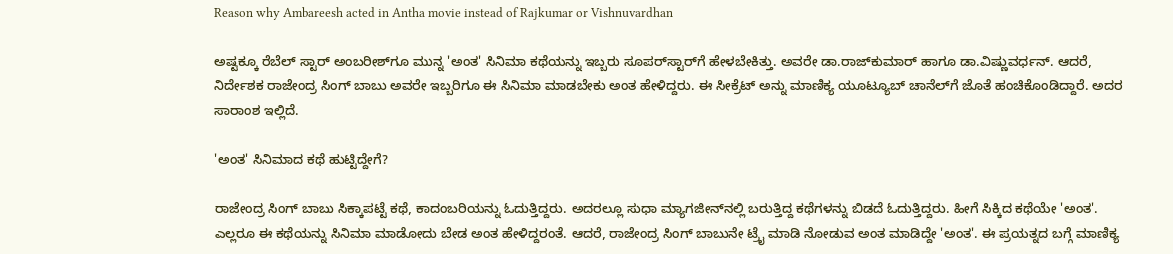Reason why Ambareesh acted in Antha movie instead of Rajkumar or Vishnuvardhan

ಅಷ್ಟಕ್ಕೂ ರೆಬೆಲ್ ಸ್ಟಾರ್ ಅಂಬರೀಶ್‌ಗೂ ಮುನ್ನ 'ಅಂತ' ಸಿನಿಮಾ ಕಥೆಯನ್ನು ಇಬ್ಬರು ಸೂಪರ್‌ಸ್ಟಾರ್‌ಗೆ ಹೇಳಬೇಕಿತ್ತು. ಅವರೇ ಡಾ.ರಾಜ್‌ಕುಮಾರ್ ಹಾಗೂ ಡಾ.ವಿಷ್ಣುವರ್ಧನ್. ಆದರೆ, ನಿರ್ದೇಶಕ ರಾಜೇಂದ್ರ ಸಿಂಗ್ ಬಾಬು ಅವರೇ ಇಬ್ಬರಿಗೂ ಈ ಸಿನಿಮಾ ಮಾಡಬೇಕು ಅಂತ ಹೇಳಿದ್ದರು. ಈ ಸೀಕ್ರೆಟ್ ಅನ್ನು ಮಾಣಿಕ್ಯ ಯೂಟ್ಯೂಬ್ ಚಾನೆಲ್‌ಗೆ ಜೊತೆ ಹಂಚಿಕೊಂಡಿದ್ದಾರೆ. ಅದರ ಸಾರಾಂಶ ಇಲ್ಲಿದೆ.

'ಅಂತ' ಸಿನಿಮಾದ ಕಥೆ ಹುಟ್ಟಿದ್ದೇಗೆ?

ರಾಜೇಂದ್ರ ಸಿಂಗ್ ಬಾಬು ಸಿಕ್ಕಾಪಟ್ಟೆ ಕಥೆ, ಕಾದಂಬರಿಯನ್ನು ಓದುತ್ತಿದ್ದರು. ಅದರಲ್ಲೂ ಸುಧಾ ಮ್ಯಾಗಜೀನ್‌ನಲ್ಲಿ ಬರುತ್ತಿದ್ದ ಕಥೆಗಳನ್ನು ಬಿಡದೆ ಓದುತ್ತಿದ್ದರು. ಹೀಗೆ ಸಿಕ್ಕಿದ ಕಥೆಯೇ 'ಅಂತ'. ಎಲ್ಲರೂ ಈ ಕಥೆಯನ್ನು ಸಿನಿಮಾ ಮಾಡೋದು ಬೇಡ ಅಂತ ಹೇಳಿದ್ದರಂತೆ. ಆದರೆ, ರಾಜೇಂದ್ರ ಸಿಂಗ್ ಬಾಬುನೇ ಟ್ರೈ ಮಾಡಿ ನೋಡುವ ಅಂತ ಮಾಡಿದ್ದೇ 'ಅಂತ'. ಈ ಪ್ರಯತ್ನದ ಬಗ್ಗೆ ಮಾಣಿಕ್ಯ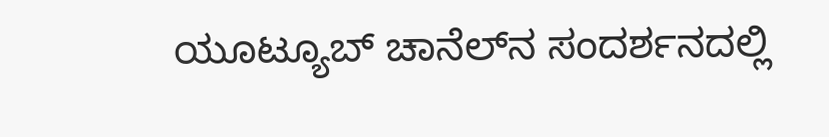ಯೂಟ್ಯೂಬ್ ಚಾನೆಲ್‌ನ ಸಂದರ್ಶನದಲ್ಲಿ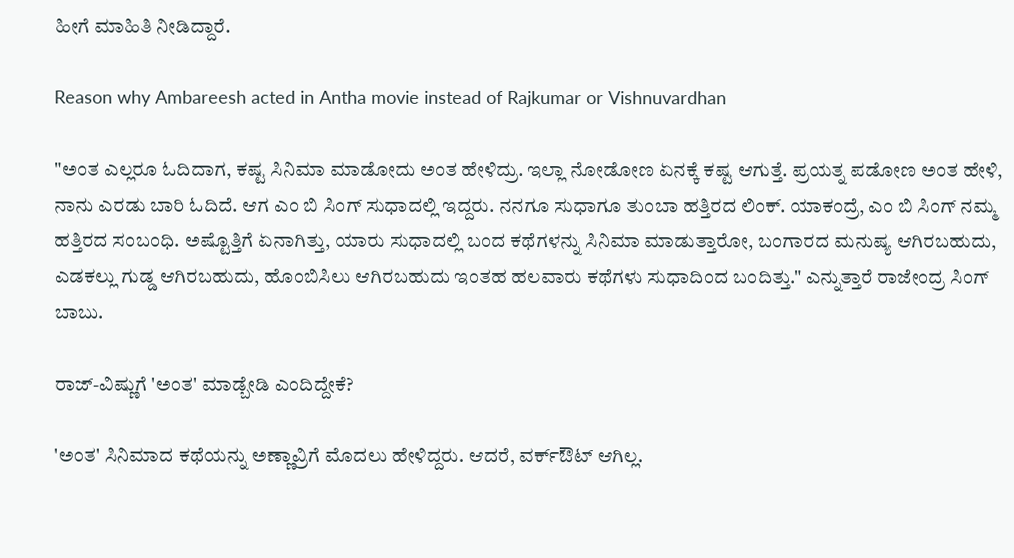ಹೀಗೆ ಮಾಹಿತಿ ನೀಡಿದ್ದಾರೆ.

Reason why Ambareesh acted in Antha movie instead of Rajkumar or Vishnuvardhan

"ಅಂತ ಎಲ್ಲರೂ ಓದಿದಾಗ, ಕಷ್ಟ ಸಿನಿಮಾ ಮಾಡೋದು ಅಂತ ಹೇಳಿದ್ರು. ಇಲ್ಲಾ ನೋಡೋಣ ಏನಕ್ಕೆ ಕಷ್ಟ ಆಗುತ್ತೆ. ಪ್ರಯತ್ನ ಪಡೋಣ ಅಂತ ಹೇಳಿ, ನಾನು ಎರಡು ಬಾರಿ ಓದಿದೆ. ಆಗ ಎಂ ಬಿ ಸಿಂಗ್ ಸುಧಾದಲ್ಲಿ ಇದ್ದರು. ನನಗೂ ಸುಧಾಗೂ ತುಂಬಾ ಹತ್ತಿರದ ಲಿಂಕ್. ಯಾಕಂದ್ರೆ, ಎಂ ಬಿ ಸಿಂಗ್ ನಮ್ಮ ಹತ್ತಿರದ ಸಂಬಂಧಿ. ಅಷ್ಟೊತ್ತಿಗೆ ಏನಾಗಿತ್ತು, ಯಾರು ಸುಧಾದಲ್ಲಿ ಬಂದ ಕಥೆಗಳನ್ನು ಸಿನಿಮಾ ಮಾಡುತ್ತಾರೋ, ಬಂಗಾರದ ಮನುಷ್ಯ ಆಗಿರಬಹುದು, ಎಡಕಲ್ಲು ಗುಡ್ಡ ಆಗಿರಬಹುದು, ಹೊಂಬಿಸಿಲು ಆಗಿರಬಹುದು ಇಂತಹ ಹಲವಾರು ಕಥೆಗಳು ಸುಧಾದಿಂದ ಬಂದಿತ್ತು." ಎನ್ನುತ್ತಾರೆ ರಾಜೇಂದ್ರ ಸಿಂಗ್ ಬಾಬು.

ರಾಜ್‌-ವಿಷ್ಣುಗೆ 'ಅಂತ' ಮಾಡ್ಬೇಡಿ ಎಂದಿದ್ದೇಕೆ?

'ಅಂತ' ಸಿನಿಮಾದ ಕಥೆಯನ್ನು ಅಣ್ಣಾವ್ರಿಗೆ ಮೊದಲು ಹೇಳಿದ್ದರು. ಆದರೆ, ವರ್ಕ್‌ಔಟ್ ಆಗಿಲ್ಲ.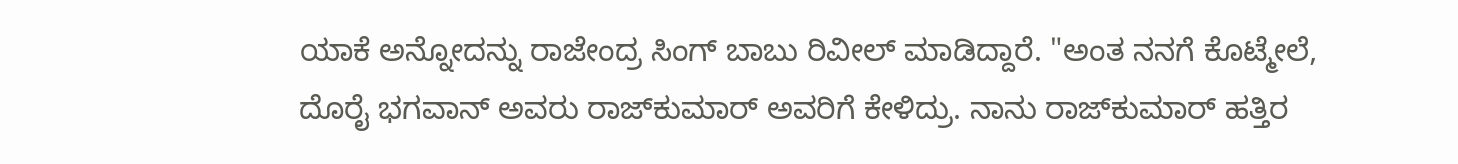ಯಾಕೆ ಅನ್ನೋದನ್ನು ರಾಜೇಂದ್ರ ಸಿಂಗ್ ಬಾಬು ರಿವೀಲ್ ಮಾಡಿದ್ದಾರೆ. "ಅಂತ ನನಗೆ ಕೊಟ್ಮೇಲೆ, ದೊರೈ ಭಗವಾನ್ ಅವರು ರಾಜ್‌ಕುಮಾರ್ ಅವರಿಗೆ ಕೇಳಿದ್ರು. ನಾನು ರಾಜ್‌ಕುಮಾರ್ ಹತ್ತಿರ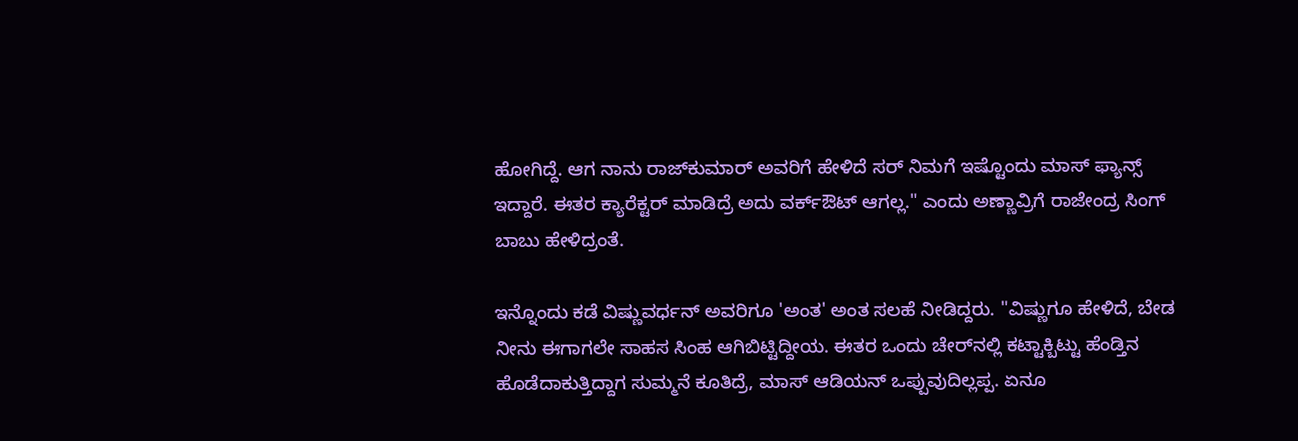ಹೋಗಿದ್ದೆ. ಆಗ ನಾನು ರಾಜ್‌ಕುಮಾರ್ ಅವರಿಗೆ ಹೇಳಿದೆ ಸರ್ ನಿಮಗೆ ಇಷ್ಟೊಂದು ಮಾಸ್ ಫ್ಯಾನ್ಸ್ ಇದ್ದಾರೆ. ಈತರ ಕ್ಯಾರೆಕ್ಟರ್ ಮಾಡಿದ್ರೆ ಅದು ವರ್ಕ್‌ಔಟ್ ಆಗಲ್ಲ." ಎಂದು ಅಣ್ಣಾವ್ರಿಗೆ ರಾಜೇಂದ್ರ ಸಿಂಗ್ ಬಾಬು ಹೇಳಿದ್ರಂತೆ.

ಇನ್ನೊಂದು ಕಡೆ ವಿಷ್ಣುವರ್ಧನ್ ಅವರಿಗೂ 'ಅಂತ' ಅಂತ ಸಲಹೆ ನೀಡಿದ್ದರು. "ವಿಷ್ಣುಗೂ ಹೇಳಿದೆ, ಬೇಡ ನೀನು ಈಗಾಗಲೇ ಸಾಹಸ ಸಿಂಹ ಆಗಿಬಿಟ್ಟಿದ್ದೀಯ. ಈತರ ಒಂದು ಚೇರ್‌ನಲ್ಲಿ ಕಟ್ಟಾಕ್ಬಿಟ್ಟು ಹೆಂಡ್ತಿನ ಹೊಡೆದಾಕುತ್ತಿದ್ದಾಗ ಸುಮ್ಮನೆ ಕೂತಿದ್ರೆ, ಮಾಸ್ ಆಡಿಯನ್ ಒಪ್ಪುವುದಿಲ್ಲಪ್ಪ. ಏನೂ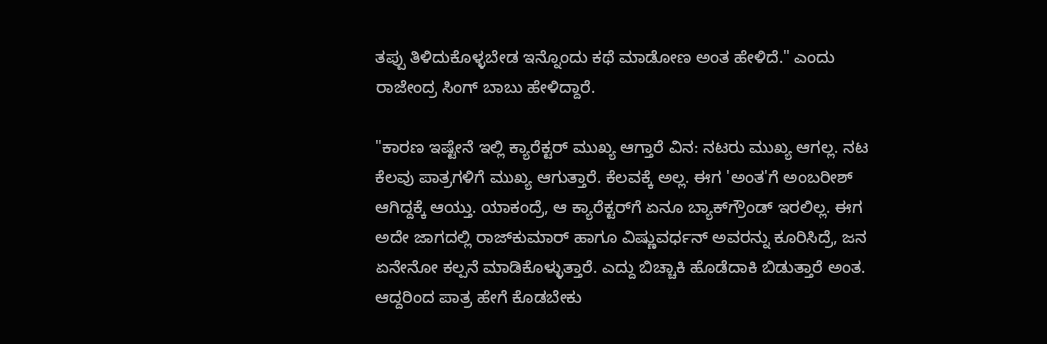ತಪ್ಪು ತಿಳಿದುಕೊಳ್ಳಬೇಡ ಇನ್ನೊಂದು ಕಥೆ ಮಾಡೋಣ ಅಂತ ಹೇಳಿದೆ." ಎಂದು ರಾಜೇಂದ್ರ ಸಿಂಗ್ ಬಾಬು ಹೇಳಿದ್ದಾರೆ.

"ಕಾರಣ ಇಷ್ಟೇನೆ ಇಲ್ಲಿ ಕ್ಯಾರೆಕ್ಟರ್ ಮುಖ್ಯ ಆಗ್ತಾರೆ ವಿನ: ನಟರು ಮುಖ್ಯ ಆಗಲ್ಲ. ನಟ ಕೆಲವು ಪಾತ್ರಗಳಿಗೆ ಮುಖ್ಯ ಆಗುತ್ತಾರೆ. ಕೆಲವಕ್ಕೆ ಅಲ್ಲ. ಈಗ 'ಅಂತ'ಗೆ ಅಂಬರೀಶ್ ಆಗಿದ್ದಕ್ಕೆ ಆಯ್ತು. ಯಾಕಂದ್ರೆ, ಆ ಕ್ಯಾರೆಕ್ಟರ್‌ಗೆ ಏನೂ ಬ್ಯಾಕ್‌ಗ್ರೌಂಡ್ ಇರಲಿಲ್ಲ. ಈಗ ಅದೇ ಜಾಗದಲ್ಲಿ ರಾಜ್‌ಕುಮಾರ್ ಹಾಗೂ ವಿಷ್ಣುವರ್ಧನ್ ಅವರನ್ನು ಕೂರಿಸಿದ್ರೆ, ಜನ ಏನೇನೋ ಕಲ್ಪನೆ ಮಾಡಿಕೊಳ್ಳುತ್ತಾರೆ. ಎದ್ದು ಬಿಚ್ಚಾಕಿ ಹೊಡೆದಾಕಿ ಬಿಡುತ್ತಾರೆ ಅಂತ. ಆದ್ದರಿಂದ ಪಾತ್ರ ಹೇಗೆ ಕೊಡಬೇಕು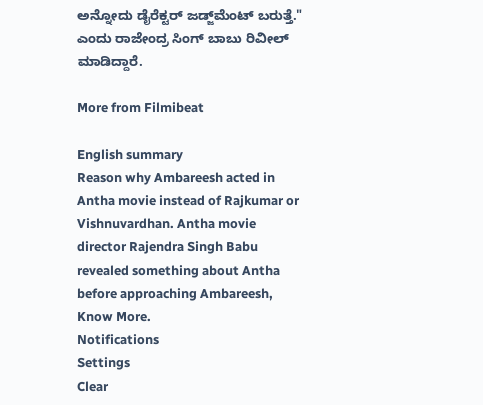ಅನ್ನೋದು ಡೈರೆಕ್ಟರ್ ಜಡ್ಜ್‌ಮೆಂಟ್ ಬರುತ್ತೆ." ಎಂದು ರಾಜೇಂದ್ರ ಸಿಂಗ್ ಬಾಬು ರಿವೀಲ್ ಮಾಡಿದ್ದಾರೆ.

More from Filmibeat

English summary
Reason why Ambareesh acted in Antha movie instead of Rajkumar or Vishnuvardhan. Antha movie director Rajendra Singh Babu revealed something about Antha before approaching Ambareesh, Know More.
Notifications
Settings
Clear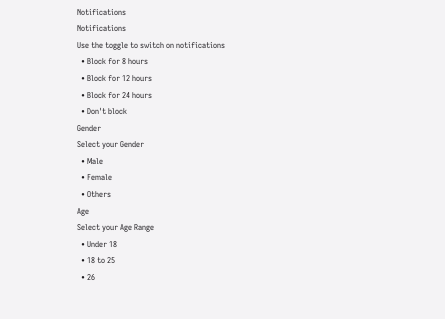Notifications
Notifications
Use the toggle to switch on notifications
  • Block for 8 hours
  • Block for 12 hours
  • Block for 24 hours
  • Don't block
Gender
Select your Gender
  • Male
  • Female
  • Others
Age
Select your Age Range
  • Under 18
  • 18 to 25
  • 26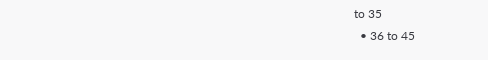to 35
  • 36 to 45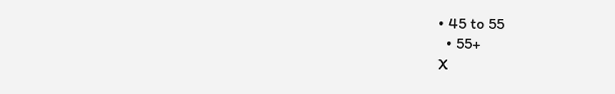• 45 to 55
  • 55+
X